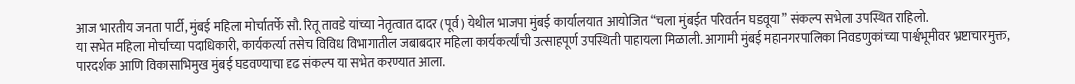आज भारतीय जनता पार्टी, मुंबई महिला मोर्चातर्फे सौ. रितू तावडे यांच्या नेतृत्वात दादर (पूर्व) येथील भाजपा मुंबई कार्यालयात आयोजित “चला मुंबईत परिवर्तन घडवूया” संकल्प सभेला उपस्थित राहिलो.
या सभेत महिला मोर्चाच्या पदाधिकारी, कार्यकर्त्या तसेच विविध विभागातील जबाबदार महिला कार्यकर्त्यांची उत्साहपूर्ण उपस्थिती पाहायला मिळाली. आगामी मुंबई महानगरपालिका निवडणुकांच्या पार्श्वभूमीवर भ्रष्टाचारमुक्त, पारदर्शक आणि विकासाभिमुख मुंबई घडवण्याचा दृढ संकल्प या सभेत करण्यात आला.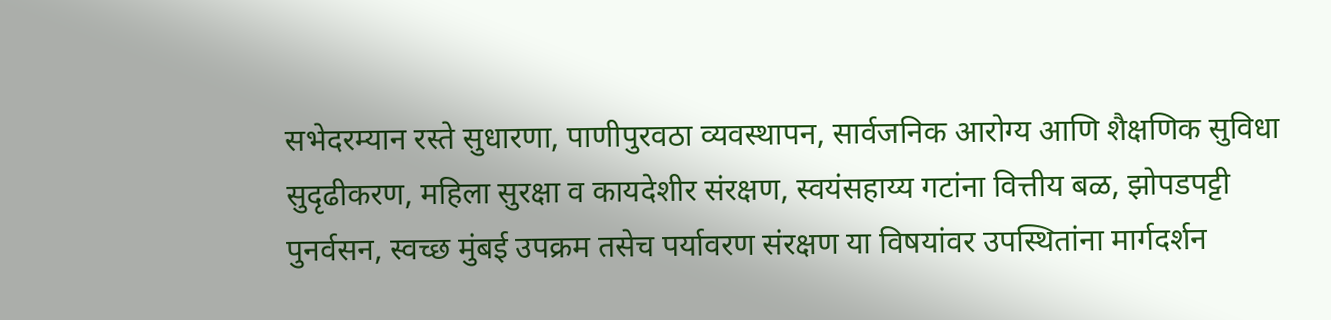सभेदरम्यान रस्ते सुधारणा, पाणीपुरवठा व्यवस्थापन, सार्वजनिक आरोग्य आणि शैक्षणिक सुविधा सुदृढीकरण, महिला सुरक्षा व कायदेशीर संरक्षण, स्वयंसहाय्य गटांना वित्तीय बळ, झोपडपट्टी पुनर्वसन, स्वच्छ मुंबई उपक्रम तसेच पर्यावरण संरक्षण या विषयांवर उपस्थितांना मार्गदर्शन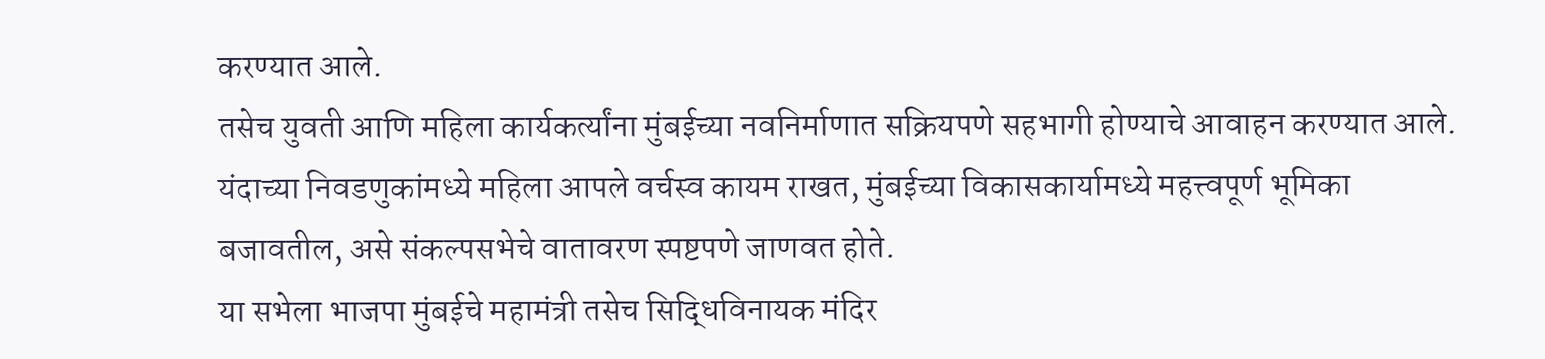करण्यात आले.
तसेच युवती आणि महिला कार्यकर्त्यांना मुंबईच्या नवनिर्माणात सक्रियपणे सहभागी होण्याचे आवाहन करण्यात आले.
यंदाच्या निवडणुकांमध्ये महिला आपले वर्चस्व कायम राखत, मुंबईच्या विकासकार्यामध्ये महत्त्वपूर्ण भूमिका बजावतील, असे संकल्पसभेचे वातावरण स्पष्टपणे जाणवत होते.
या सभेला भाजपा मुंबईचे महामंत्री तसेच सिद्धिविनायक मंदिर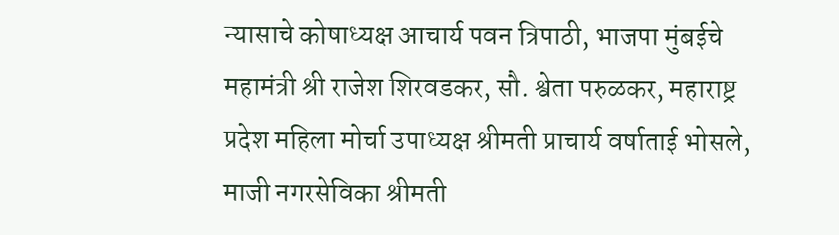न्यासाचे कोषाध्यक्ष आचार्य पवन त्रिपाठी, भाजपा मुंबईचे महामंत्री श्री राजेश शिरवडकर, सौ. श्वेता परुळकर, महाराष्ट्र प्रदेश महिला मोर्चा उपाध्यक्ष श्रीमती प्राचार्य वर्षाताई भोसले, माजी नगरसेविका श्रीमती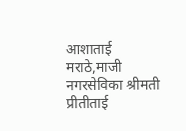आशाताई मराठे,माजी नगरसेविका श्रीमती प्रीतीताई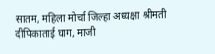सातम, महिला मोर्चा जिल्हा अध्यक्षा श्रीमती दीपिकाताई घाग, माजी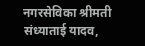नगरसेविका श्रीमती संध्याताई यादव,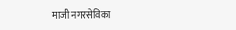माजी नगरसेविका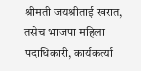श्रीमती जयश्रीताई खरात, तसेच भाजपा महिला पदाधिकारी, कार्यकर्त्या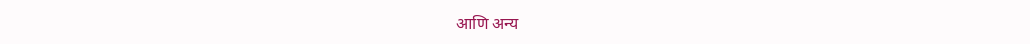आणि अन्य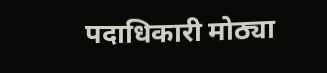पदाधिकारी मोठ्या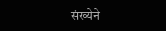संख्येने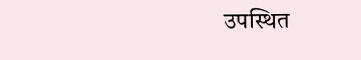उपस्थित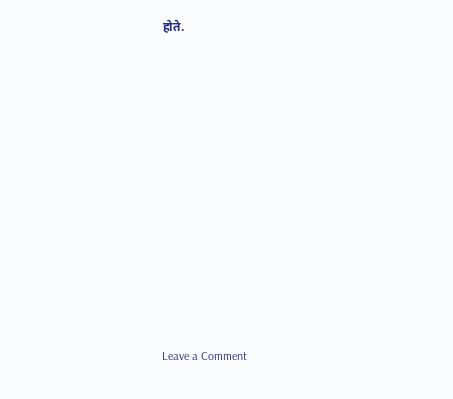होते.















Leave a Comment